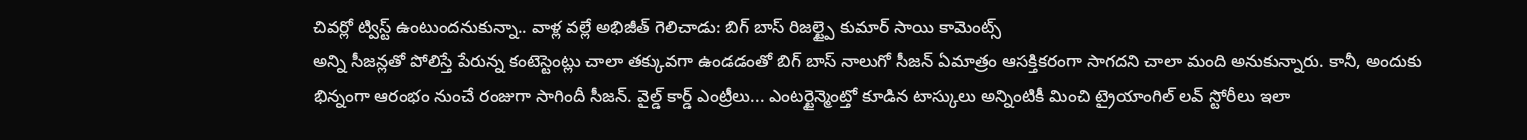చివర్లో ట్విస్ట్ ఉంటుందనుకున్నా.. వాళ్ల వల్లే అభిజీత్ గెలిచాడు: బిగ్ బాస్ రిజల్ట్పై కుమార్ సాయి కామెంట్స్
అన్ని సీజన్లతో పోలిస్తే పేరున్న కంటెస్టెంట్లు చాలా తక్కువగా ఉండడంతో బిగ్ బాస్ నాలుగో సీజన్ ఏమాత్రం ఆసక్తికరంగా సాగదని చాలా మంది అనుకున్నారు. కానీ, అందుకు భిన్నంగా ఆరంభం నుంచే రంజుగా సాగిందీ సీజన్. వైల్డ్ కార్డ్ ఎంట్రీలు... ఎంటర్టైన్మెంట్తో కూడిన టాస్కులు అన్నింటికీ మించి ట్రైయాంగిల్ లవ్ స్టోరీలు ఇలా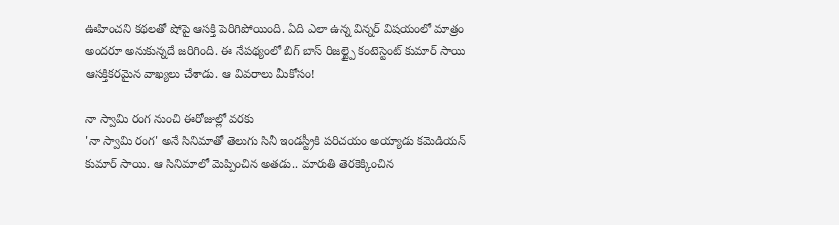ఊహించని కథలతో షోపై ఆసక్తి పెరిగిపోయింది. ఏది ఎలా ఉన్న విన్నర్ విషయంలో మాత్రం అందరూ అనుకున్నదే జరిగింది. ఈ నేపథ్యంలో బిగ్ బాస్ రిజల్ట్పై కంటెస్టెంట్ కుమార్ సాయి ఆసక్తికరమైన వాఖ్యలు చేశాడు. ఆ వివరాలు మీకోసం!

నా స్వామి రంగ నుంచి ఈరోజుల్లో వరకు
'నా స్వామి రంగ' అనే సినిమాతో తెలుగు సినీ ఇండస్ట్రీకి పరిచయం అయ్యాడు కమెడియన్ కుమార్ సాయి. ఆ సినిమాలో మెప్పించిన అతడు.. మారుతి తెరకెక్కించిన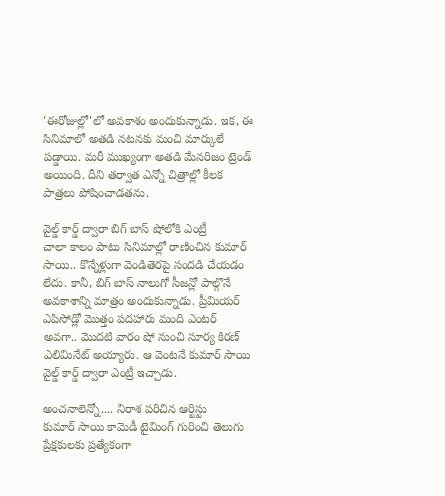'ఈరోజుల్లో'లో అవకాశం అందుకున్నాడు. ఇక, ఈ సినిమాలో అతడి నటనకు మంచి మార్కులే పడ్డాయి. మరీ ముఖ్యంగా అతడి మేనరిజం ట్రెండ్ అయింది. దీని తర్వాత ఎన్నో చిత్రాల్లో కీలక పాత్రలు పోషించాడతను.

వైల్డ్ కార్డ్ ద్వారా బిగ్ బాస్ షోలోకి ఎంట్రీ
చాలా కాలం పాటు సినిమాల్లో రాణించిన కుమార్ సాయి.. కొన్నేళ్లుగా వెండితెరపై సందడి చేయడం లేదు. కానీ, బిగ్ బాస్ నాలుగో సీజన్లో పాల్గొనే అవకాశాన్ని మాత్రం అందుకున్నాడు. ప్రీమియర్ ఎపిసోడ్లో మొత్తం పదహారు మంది ఎంటర్ అవగా.. మొదటి వారం షో నుంచి సూర్య కిరణ్ ఎలిమినేట్ అయ్యారు. ఆ వెంటనే కుమార్ సాయి వైల్డ్ కార్డ్ ద్వారా ఎంట్రీ ఇచ్చాడు.

అంచనాలెన్నో.... నిరాశ పరిచిన ఆర్టిస్టు
కుమార్ సాయి కామెడీ టైమింగ్ గురించి తెలుగు ప్రేక్షకులకు ప్రత్యేకంగా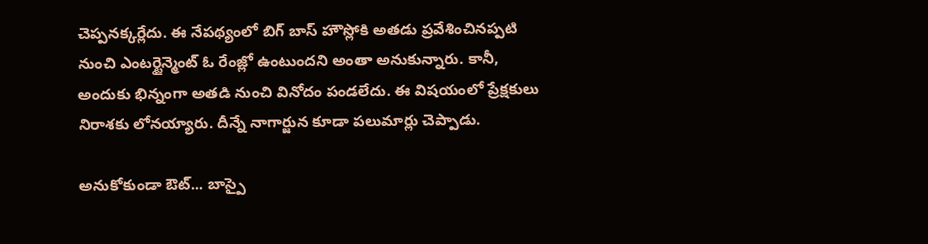చెప్పనక్కర్లేదు. ఈ నేపథ్యంలో బిగ్ బాస్ హౌస్లోకి అతడు ప్రవేశించినప్పటి నుంచి ఎంటర్టైన్మెంట్ ఓ రేంజ్లో ఉంటుందని అంతా అనుకున్నారు. కానీ, అందుకు భిన్నంగా అతడి నుంచి వినోదం పండలేదు. ఈ విషయంలో ప్రేక్షకులు నిరాశకు లోనయ్యారు. దీన్నే నాగార్జున కూడా పలుమార్లు చెప్పాడు.

అనుకోకుండా ఔట్... బాస్పై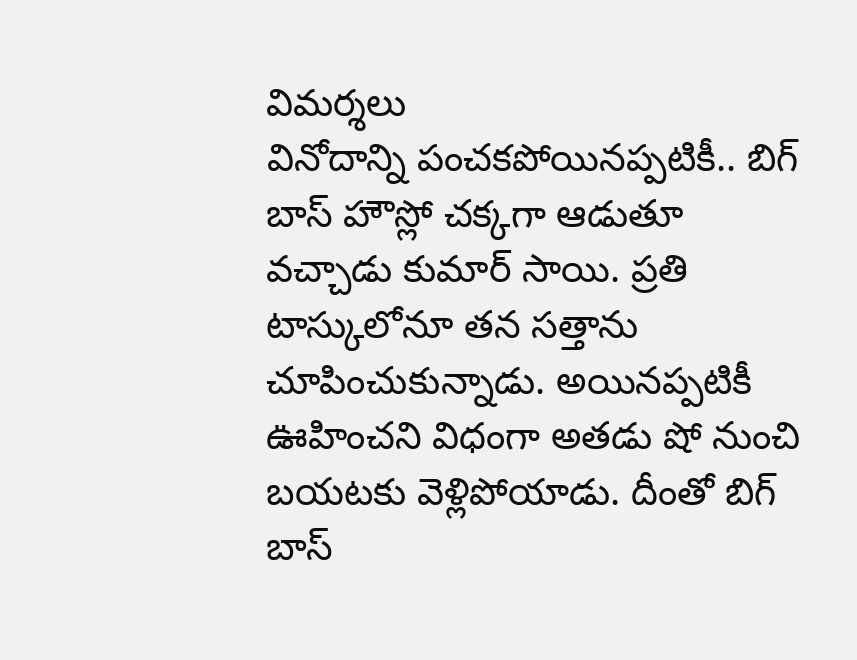విమర్శలు
వినోదాన్ని పంచకపోయినప్పటికీ.. బిగ్ బాస్ హౌస్లో చక్కగా ఆడుతూ వచ్చాడు కుమార్ సాయి. ప్రతి టాస్కులోనూ తన సత్తాను చూపించుకున్నాడు. అయినప్పటికీ ఊహించని విధంగా అతడు షో నుంచి బయటకు వెళ్లిపోయాడు. దీంతో బిగ్ బాస్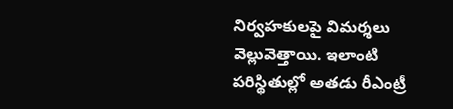నిర్వహకులపై విమర్శలు వెల్లువెత్తాయి. ఇలాంటి పరిస్థితుల్లో అతడు రీఎంట్రీ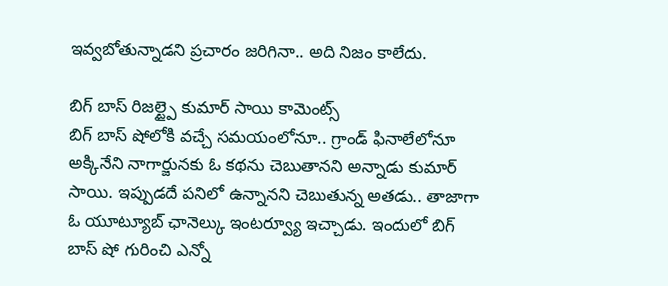ఇవ్వబోతున్నాడని ప్రచారం జరిగినా.. అది నిజం కాలేదు.

బిగ్ బాస్ రిజల్ట్పై కుమార్ సాయి కామెంట్స్
బిగ్ బాస్ షోలోకి వచ్చే సమయంలోనూ.. గ్రాండ్ ఫినాలేలోనూ అక్కినేని నాగార్జునకు ఓ కథను చెబుతానని అన్నాడు కుమార్ సాయి. ఇప్పుడదే పనిలో ఉన్నానని చెబుతున్న అతడు.. తాజాగా ఓ యూట్యూబ్ ఛానెల్కు ఇంటర్వ్యూ ఇచ్చాడు. ఇందులో బిగ్ బాస్ షో గురించి ఎన్నో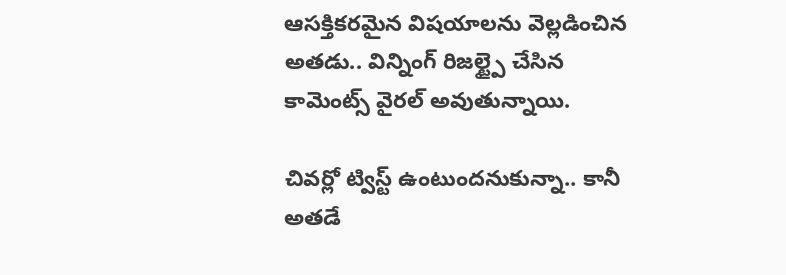ఆసక్తికరమైన విషయాలను వెల్లడించిన అతడు.. విన్నింగ్ రిజల్ట్పై చేసిన కామెంట్స్ వైరల్ అవుతున్నాయి.

చివర్లో ట్విస్ట్ ఉంటుందనుకున్నా.. కానీ అతడే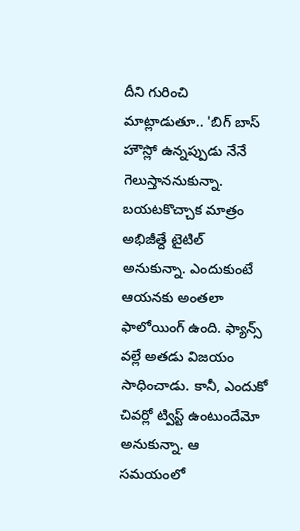దీని గురించి మాట్లాడుతూ.. 'బిగ్ బాస్ హౌస్లో ఉన్నప్పుడు నేనే గెలుస్తాననుకున్నా. బయటకొచ్చాక మాత్రం అభిజీత్దే టైటిల్ అనుకున్నా. ఎందుకుంటే ఆయనకు అంతలా ఫాలోయింగ్ ఉంది. ఫ్యాన్స్ వల్లే అతడు విజయం సాధించాడు. కానీ, ఎందుకో చివర్లో ట్విస్ట్ ఉంటుందేమో అనుకున్నా. ఆ సమయంలో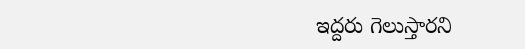ఇద్దరు గెలుస్తారని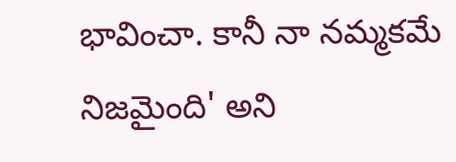భావించా. కానీ నా నమ్మకమే నిజమైంది' అని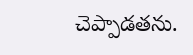చెప్పాడతను.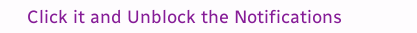Click it and Unblock the Notifications